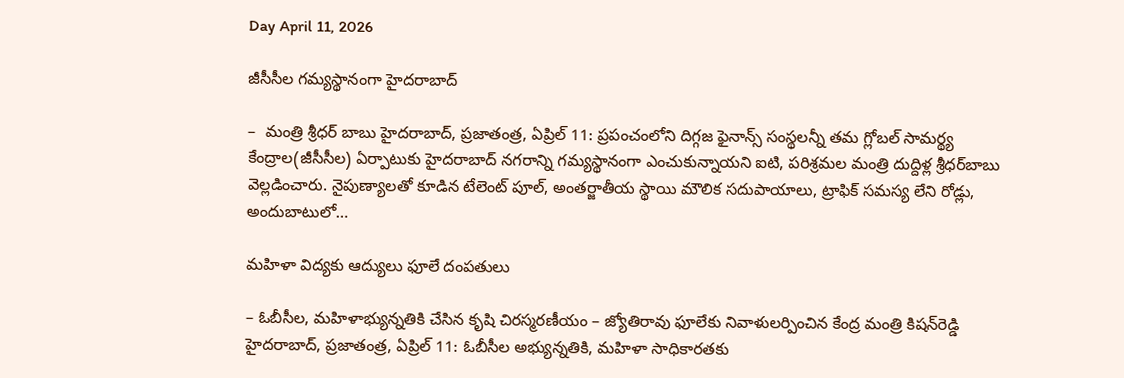Day April 11, 2026

జీసీసీల గమ్యస్థానంగా హైదరాబాద్

–  మంత్రి శ్రీధర్ బాబు హైదరాబాద్, ప్రజాతంత్ర, ఏప్రిల్ 11: ప్రపంచంలోని దిగ్గజ ఫైనాన్స్ సంస్థలన్నీ తమ గ్లోబల్ సామర్థ్య కేంద్రాల(జీసీసీల) ఏర్పాటుకు హైదరాబాద్ నగరాన్ని గమ్యస్థానంగా ఎంచుకున్నాయని ఐటి, పరిశ్రమల మంత్రి దుద్దిళ్ల శ్రీధర్‌బాబు వెల్లడించారు. నైపుణ్యాలతో కూడిన టేలెంట్ పూల్, అంతర్జాతీయ స్థాయి మౌలిక సదుపాయాలు, ట్రాఫిక్ సమస్య లేని రోడ్లు, అందుబాటులో…

మహిళా విద్యకు ఆద్యులు ఫూలే దంపతులు

– ఓబీసీల, మహిళాభ్యున్నతికి చేసిన కృషి చిరస్మరణీయం – జ్యోతిరావు ఫూలేకు నివాళులర్పించిన కేంద్ర మంత్రి కిషన్‌రెడ్డి హైదరాబాద్, ప్రజాతంత్ర, ఏప్రిల్ 11: ఓబీసీల అభ్యున్నతికి, మహిళా సాధికారతకు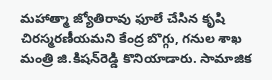మహాత్మా జ్యోతిరావు ఫూలే చేసిన కృషి చిరస్మరణీయమని కేంద్ర బొగ్గు, గనుల శాఖ మంత్రి జి.కిషన్‌రెడ్డి కొనియాడారు. సామాజిక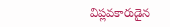విప్లవకారుడైన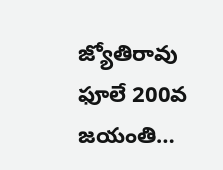జ్యోతిరావు ఫూలే 200వ జయంతి…